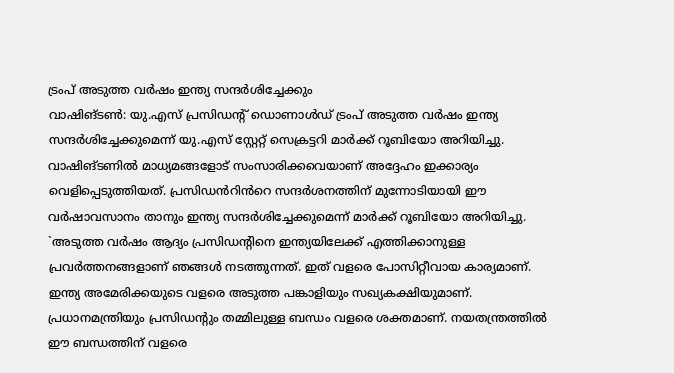ട്രംപ് അടുത്ത വർഷം ഇന്ത്യ സന്ദർശിച്ചേക്കും
വാഷിങ്ടൺ: യു.എസ് പ്രസിഡന്റ് ഡൊണാൾഡ് ട്രംപ് അടുത്ത വർഷം ഇന്ത്യ സന്ദർശിച്ചേക്കുമെന്ന് യു.എസ് സ്റ്റേറ്റ് സെക്രട്ടറി മാർക്ക് റൂബിയോ അറിയിച്ചു. വാഷിങ്ടണിൽ മാധ്യമങ്ങളോട് സംസാരിക്കവെയാണ് അദ്ദേഹം ഇക്കാര്യം വെളിപ്പെടുത്തിയത്. പ്രസിഡൻറിൻറെ സന്ദർശനത്തിന് മുന്നോടിയായി ഈ വർഷാവസാനം താനും ഇന്ത്യ സന്ദർശിച്ചേക്കുമെന്ന് മാർക്ക് റൂബിയോ അറിയിച്ചു. `അടുത്ത വർഷം ആദ്യം പ്രസിഡന്റിനെ ഇന്ത്യയിലേക്ക് എത്തിക്കാനുള്ള പ്രവർത്തനങ്ങളാണ് ഞങ്ങൾ നടത്തുന്നത്. ഇത് വളരെ പോസിറ്റീവായ കാര്യമാണ്. ഇന്ത്യ അമേരിക്കയുടെ വളരെ അടുത്ത പങ്കാളിയും സഖ്യകക്ഷിയുമാണ്. പ്രധാനമന്ത്രിയും പ്രസിഡന്റും തമ്മിലുള്ള ബന്ധം വളരെ ശക്തമാണ്. നയതന്ത്രത്തിൽ ഈ ബന്ധത്തിന് വളരെ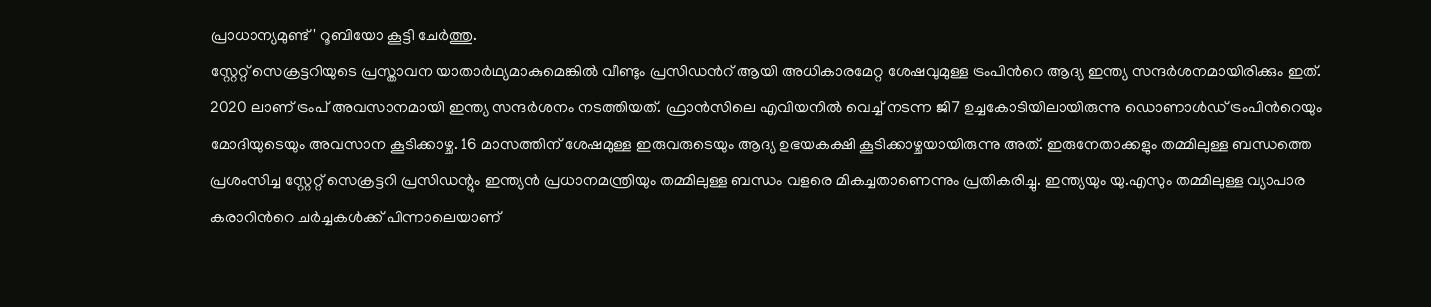പ്രാധാന്യമുണ്ട്' റൂബിയോ കൂട്ടി ചേർത്തു.
സ്റ്റേറ്റ് സെക്രട്ടറിയുടെ പ്രസ്താവന യാതാർഥ്യമാകുമെങ്കിൽ വീണ്ടും പ്രസിഡൻറ് ആയി അധികാരമേറ്റ ശേഷവുമുള്ള ട്രംപിൻറെ ആദ്യ ഇന്ത്യ സന്ദർശനമായിരിക്കും ഇത്. 2020 ലാണ് ട്രംപ് അവസാനമായി ഇന്ത്യ സന്ദർശനം നടത്തിയത്. ഫ്രാൻസിലെ എവിയനിൽ വെച്ച് നടന്ന ജി7 ഉച്ചകോടിയിലായിരുന്നു ഡൊണാൾഡ് ട്രംപിൻറെയും മോദിയുടെയും അവസാന കൂടിക്കാഴ്ച. 16 മാസത്തിന് ശേഷമുള്ള ഇരുവരുടെയും ആദ്യ ഉഭയകക്ഷി കൂടിക്കാഴ്ചയായിരുന്നു അത്. ഇരുനേതാക്കളും തമ്മിലുള്ള ബന്ധത്തെ പ്രശംസിച്ച സ്റ്റേറ്റ് സെക്രട്ടറി പ്രസിഡന്റും ഇന്ത്യൻ പ്രധാനമന്ത്രിയും തമ്മിലുള്ള ബന്ധം വളരെ മികച്ചതാണെന്നും പ്രതികരിച്ചു. ഇന്ത്യയും യു.എസും തമ്മിലുള്ള വ്യാപാര കരാറിൻറെ ചർച്ചകൾക്ക് പിന്നാലെയാണ്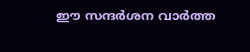ഈ സന്ദർശന വാർത്ത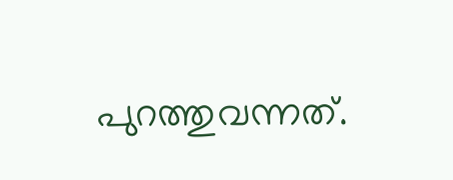പുറത്തുവന്നത്.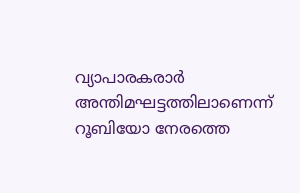വ്യാപാരകരാർ അന്തിമഘട്ടത്തിലാണെന്ന് റൂബിയോ നേരത്തെ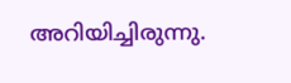അറിയിച്ചിരുന്നു.